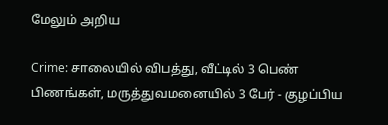மேலும் அறிய

Crime: சாலையில் விபத்து, வீட்டில் 3 பெண் பிணங்கள், மருத்துவமனையில் 3 பேர் - குழப்பிய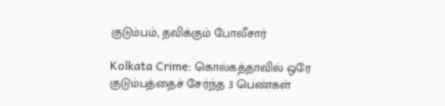குடும்பம், தவிக்கும் போலீசார்

Kolkata Crime: கொல்கத்தாவில் ஒரே குடும்பத்தைச் சேர்ந்த 3 பெண்கள்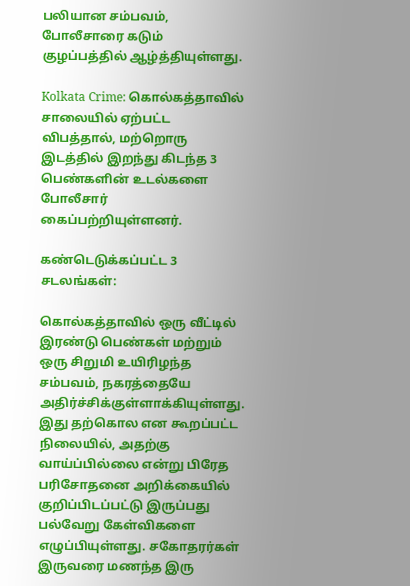பலியான சம்பவம், போலீசாரை கடும் குழப்பத்தில் ஆழ்த்தியுள்ளது.

Kolkata Crime: கொல்கத்தாவில் சாலையில் ஏற்பட்ட விபத்தால், மற்றொரு இடத்தில் இறந்து கிடந்த 3 பெண்களின் உடல்களை போலீசார் கைப்பற்றியுள்ளனர்.

கண்டெடுக்கப்பட்ட 3 சடலங்கள்:

கொல்கத்தாவில் ஒரு வீட்டில் இரண்டு பெண்கள் மற்றும் ஒரு சிறுமி உயிரிழந்த சம்பவம், நகரத்தையே அதிர்ச்சிக்குள்ளாக்கியுள்ளது. இது தற்கொல என கூறப்பட்ட நிலையில், அதற்கு வாய்ப்பில்லை என்று பிரேத பரிசோதனை அறிக்கையில் குறிப்பிடப்பட்டு இருப்பது பல்வேறு கேள்விகளை எழுப்பியுள்ளது. சகோதரர்கள் இருவரை மணந்த இரு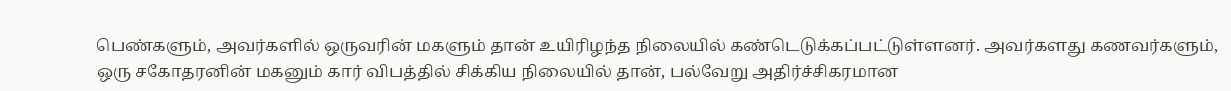பெண்களும், அவர்களில் ஒருவரின் மகளும் தான் உயிரிழந்த நிலையில் கண்டெடுக்கப்பட்டுள்ளனர். அவர்களது கணவர்களும், ஒரு சகோதரனின் மகனும் கார் விபத்தில் சிக்கிய நிலையில் தான், பல்வேறு அதிர்ச்சிகரமான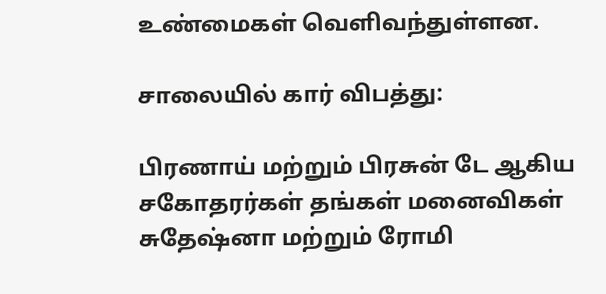உண்மைகள் வெளிவந்துள்ளன.

சாலையில் கார் விபத்து:

பிரணாய் மற்றும் பிரசுன் டே ஆகிய சகோதரர்கள் தங்கள் மனைவிகள் சுதேஷ்னா மற்றும் ரோமி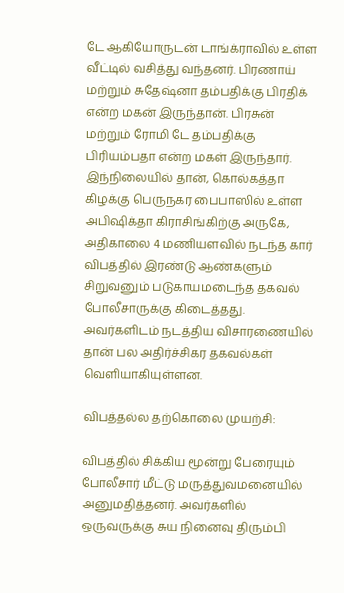டே ஆகியோருடன் டாங்க்ராவில் உள்ள வீட்டில் வசித்து வந்தனர். பிரணாய் மற்றும் சுதேஷ்னா தம்பதிக்கு பிரதிக் என்ற மகன் இருந்தான். பிரசுன் மற்றும் ரோமி டே தம்பதிக்கு  பிரியம்பதா என்ற மகள் இருந்தார். இந்நிலையில் தான், கொல்கத்தா கிழக்கு பெருநகர பைபாஸில் உள்ள அபிஷிக்தா கிராசிங்கிற்கு அருகே,  அதிகாலை 4 மணியளவில் நடந்த கார் விபத்தில் இரண்டு ஆண்களும் சிறுவனும் படுகாயமடைந்த தகவல் போலீசாருக்கு கிடைத்தது. அவர்களிடம் நடத்திய விசாரணையில் தான் பல அதிர்ச்சிகர தகவல்கள் வெளியாகியுள்ளன.

விபத்தல்ல தற்கொலை முயற்சி:

விபத்தில் சிக்கிய மூன்று பேரையும் போலீசார் மீட்டு மருத்துவமனையில் அனுமதித்தனர். அவர்களில் ஒருவருக்கு சுய நினைவு திரும்பி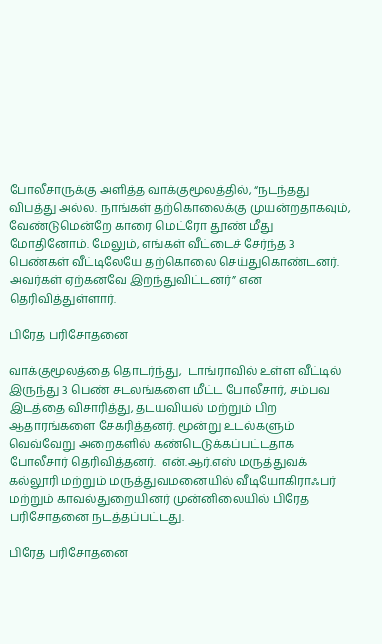போலீசாருக்கு அளித்த வாக்குமூலத்தில், “நடந்தது விபத்து அல்ல. நாங்கள் தற்கொலைக்கு முயன்றதாகவும், வேண்டுமென்றே காரை மெட்ரோ தூண் மீது மோதினோம். மேலும், எங்கள் வீட்டைச் சேர்ந்த 3 பெண்கள் வீட்டிலேயே தற்கொலை செய்துகொண்டனர். அவர்கள் ஏற்கனவே இறந்துவிட்டனர்” என தெரிவித்துள்ளார்.

பிரேத பரிசோதனை

வாக்குமூலத்தை தொடர்ந்து,  டாங்ராவில் உள்ள வீட்டில் இருந்து 3 பெண் சடலங்களை மீட்ட போலீசார், சம்பவ இடத்தை விசாரித்து, தடயவியல் மற்றும் பிற ஆதாரங்களை சேகரித்தனர். மூன்று உடல்களும் வெவ்வேறு அறைகளில் கண்டெடுக்கப்பட்டதாக போலீசார் தெரிவித்தனர்.  என்.ஆர்.எஸ் மருத்துவக் கல்லூரி மற்றும் மருத்துவமனையில் வீடியோகிராஃபர் மற்றும் காவல்துறையினர் முன்னிலையில் பிரேத பரிசோதனை நடத்தப்பட்டது.

பிரேத பரிசோதனை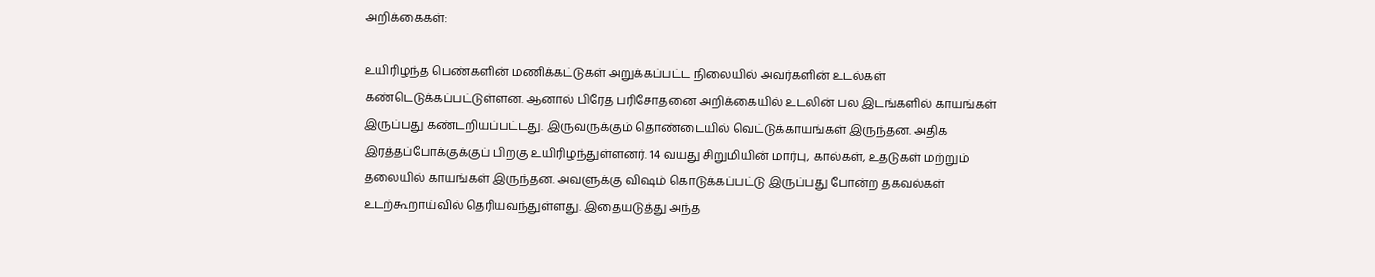அறிக்கைகள்:

உயிரிழந்த பெண்களின் மணிக்கட்டுகள் அறுக்கப்பட்ட நிலையில் அவர்களின் உடல்கள் கண்டெடுக்கப்பட்டுள்ளன. ஆனால் பிரேத பரிசோதனை அறிக்கையில் உடலின் பல இடங்களில் காயங்கள் இருப்பது கண்டறியப்பட்டது. இருவருக்கும் தொண்டையில் வெட்டுக்காயங்கள் இருந்தன. அதிக இரத்தப்போக்குக்குப் பிறகு உயிரிழந்துள்ளனர். 14 வயது சிறுமியின் மார்பு, கால்கள், உதடுகள் மற்றும் தலையில் காயங்கள் இருந்தன. அவளுக்கு விஷம் கொடுக்கப்பட்டு இருப்பது போன்ற தகவல்கள் உடற்கூறாய்வில் தெரியவந்துள்ளது. இதையடுத்து அந்த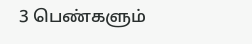3 பெண்களும்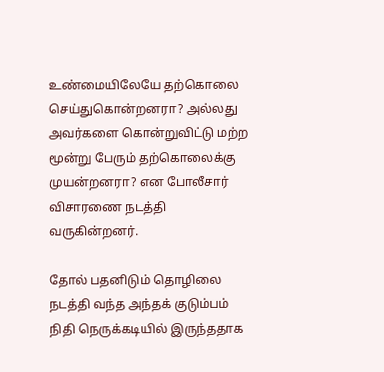உண்மையிலேயே தற்கொலை செய்துகொன்றனரா? அல்லது அவர்களை கொன்றுவிட்டு மற்ற மூன்று பேரும் தற்கொலைக்கு முயன்றனரா? என போலீசார் விசாரணை நடத்தி வருகின்றனர்.

தோல் பதனிடும் தொழிலை நடத்தி வந்த அந்தக் குடும்பம் நிதி நெருக்கடியில் இருந்ததாக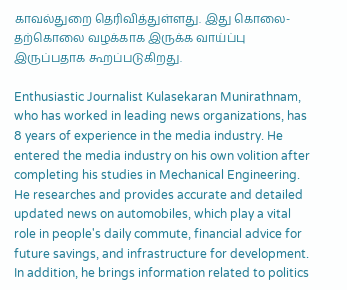காவல்துறை தெரிவித்துள்ளது. இது கொலை-தற்கொலை வழக்காக இருக்க வாய்ப்பு இருப்பதாக கூறப்படுகிறது.

Enthusiastic Journalist Kulasekaran Munirathnam, who has worked in leading news organizations, has 8 years of experience in the media industry. He entered the media industry on his own volition after completing his studies in Mechanical Engineering. He researches and provides accurate and detailed updated news on automobiles, which play a vital role in people's daily commute, financial advice for future savings, and infrastructure for development. In addition, he brings information related to politics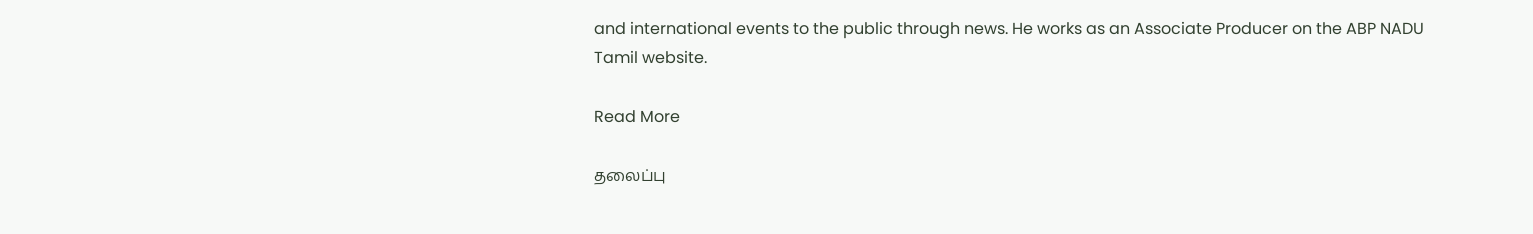and international events to the public through news. He works as an Associate Producer on the ABP NADU Tamil website.

Read More

தலைப்பு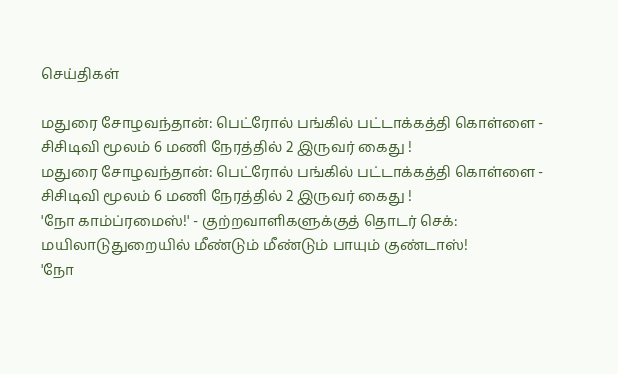செய்திகள்

மதுரை சோழவந்தான்: பெட்ரோல் பங்கில் பட்டாக்கத்தி கொள்ளை - சிசிடிவி மூலம் 6 மணி நேரத்தில் 2 இருவர் கைது !
மதுரை சோழவந்தான்: பெட்ரோல் பங்கில் பட்டாக்கத்தி கொள்ளை - சிசிடிவி மூலம் 6 மணி நேரத்தில் 2 இருவர் கைது !
'நோ காம்ப்ரமைஸ்!' - குற்றவாளிகளுக்குத் தொடர் செக்: மயிலாடுதுறையில் மீண்டும் மீண்டும் பாயும் குண்டாஸ்!
'நோ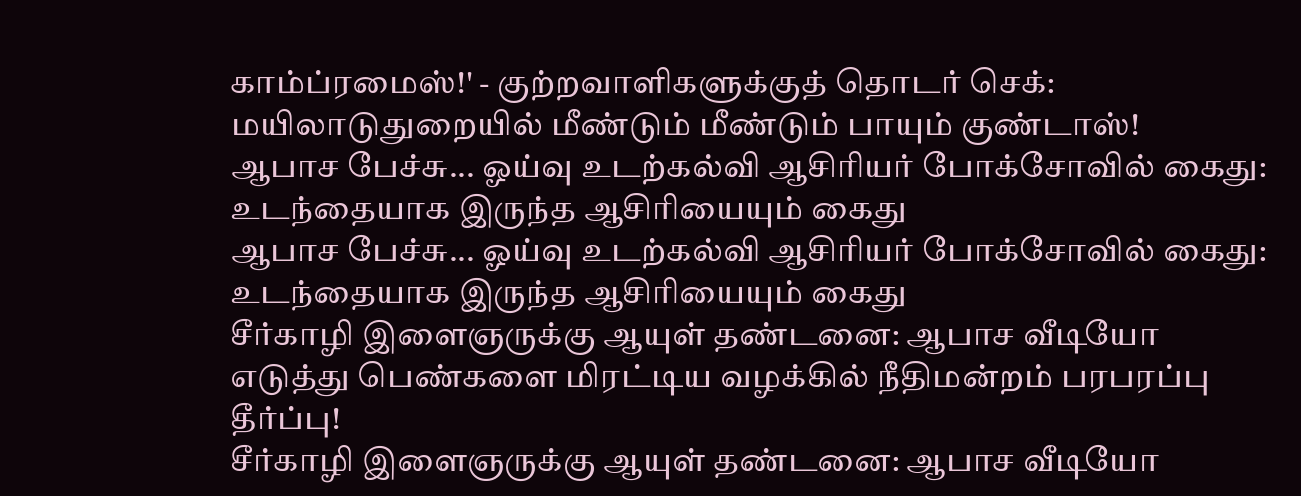காம்ப்ரமைஸ்!' - குற்றவாளிகளுக்குத் தொடர் செக்: மயிலாடுதுறையில் மீண்டும் மீண்டும் பாயும் குண்டாஸ்!
ஆபாச பேச்சு... ஓய்வு உடற்கல்வி ஆசிரியர் போக்சோவில் கைது: உடந்தையாக இருந்த ஆசிரியையும் கைது
ஆபாச பேச்சு... ஓய்வு உடற்கல்வி ஆசிரியர் போக்சோவில் கைது: உடந்தையாக இருந்த ஆசிரியையும் கைது
சீர்காழி இளைஞருக்கு ஆயுள் தண்டனை: ஆபாச வீடியோ எடுத்து பெண்களை மிரட்டிய வழக்கில் நீதிமன்றம் பரபரப்பு தீர்ப்பு!
சீர்காழி இளைஞருக்கு ஆயுள் தண்டனை: ஆபாச வீடியோ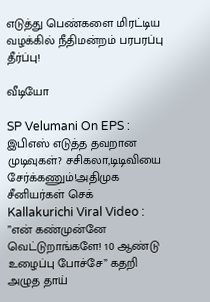எடுத்து பெண்களை மிரட்டிய வழக்கில் நீதிமன்றம் பரபரப்பு தீர்ப்பு!

வீடியோ

SP Velumani On EPS : இபிஎஸ் எடுத்த தவறான முடிவுகள்? சசிகலா,டிடிவியை சேர்க்கணும்!அதிமுக சீனியர்கள் செக்
Kallakurichi Viral Video : ”என் கண்முன்னே வெட்டுறாங்களே! 10 ஆண்டு உழைப்பு போச்சே” கதறி அழுத தாய்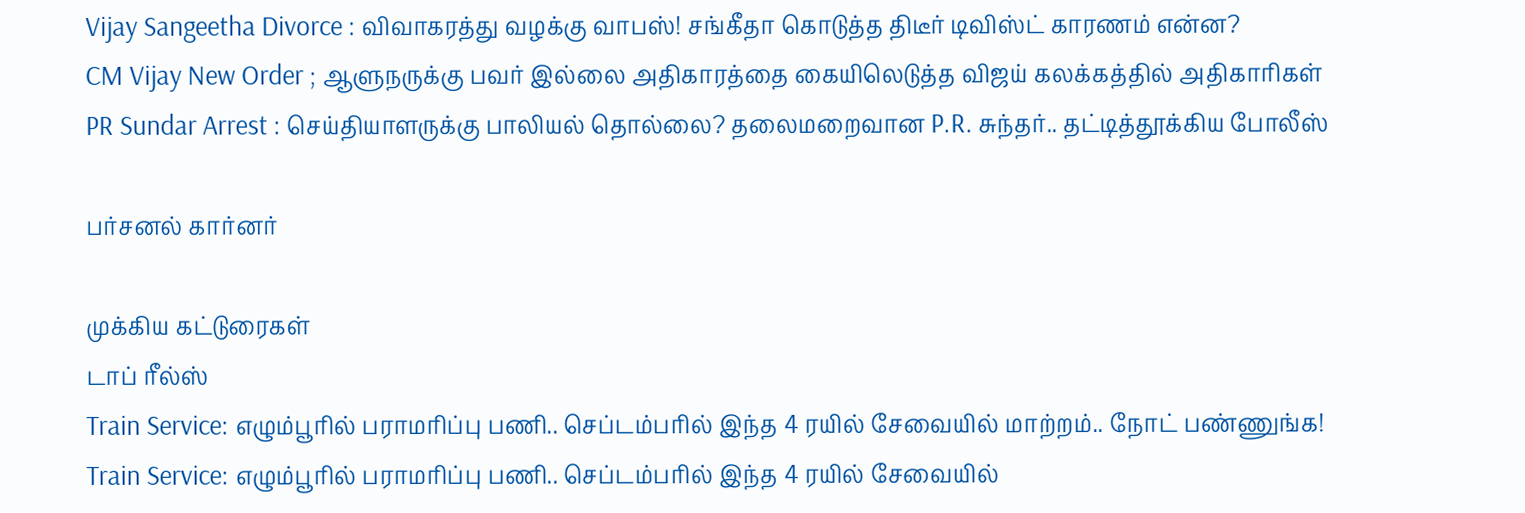Vijay Sangeetha Divorce : விவாகரத்து வழக்கு வாபஸ்! சங்கீதா கொடுத்த திடீர் டிவிஸ்ட் காரணம் என்ன?
CM Vijay New Order ; ஆளுநருக்கு பவர் இல்லை அதிகாரத்தை கையிலெடுத்த விஜய் கலக்கத்தில் அதிகாரிகள்
PR Sundar Arrest : செய்தியாளருக்கு பாலியல் தொல்லை? தலைமறைவான P.R. சுந்தர்.. தட்டித்தூக்கிய போலீஸ்

பர்சனல் கார்னர்

முக்கிய கட்டுரைகள்
டாப் ரீல்ஸ்
Train Service: எழும்பூரில் பராமரிப்பு பணி.. செப்டம்பரில் இந்த 4 ரயில் சேவையில் மாற்றம்.. நோட் பண்ணுங்க!
Train Service: எழும்பூரில் பராமரிப்பு பணி.. செப்டம்பரில் இந்த 4 ரயில் சேவையில்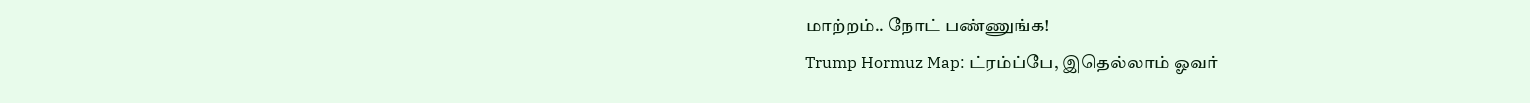மாற்றம்.. நோட் பண்ணுங்க!
Trump Hormuz Map: ட்ரம்ப்பே, இதெல்லாம் ஓவர்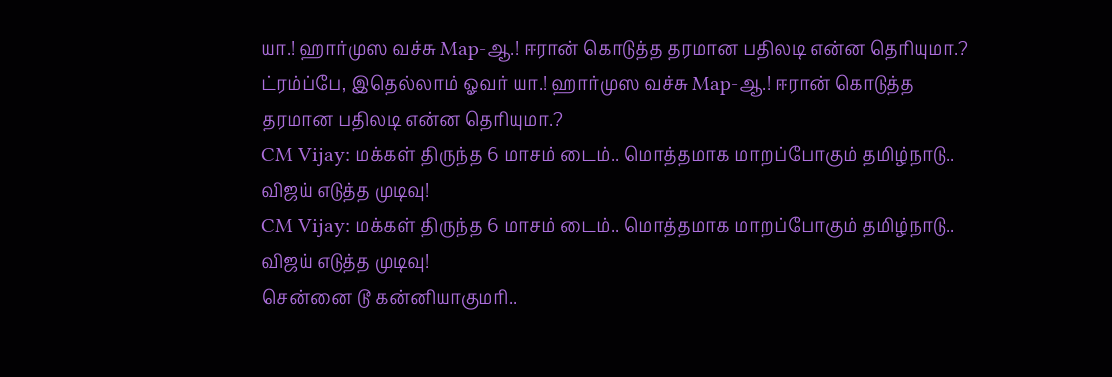யா.! ஹார்முஸ வச்சு Map-ஆ.! ஈரான் கொடுத்த தரமான பதிலடி என்ன தெரியுமா.?
ட்ரம்ப்பே, இதெல்லாம் ஓவர் யா.! ஹார்முஸ வச்சு Map-ஆ.! ஈரான் கொடுத்த தரமான பதிலடி என்ன தெரியுமா.?
CM Vijay: மக்கள் திருந்த 6 மாசம் டைம்.. மொத்தமாக மாறப்போகும் தமிழ்நாடு.. விஜய் எடுத்த முடிவு!
CM Vijay: மக்கள் திருந்த 6 மாசம் டைம்.. மொத்தமாக மாறப்போகும் தமிழ்நாடு.. விஜய் எடுத்த முடிவு!
சென்னை டூ கன்னியாகுமரி..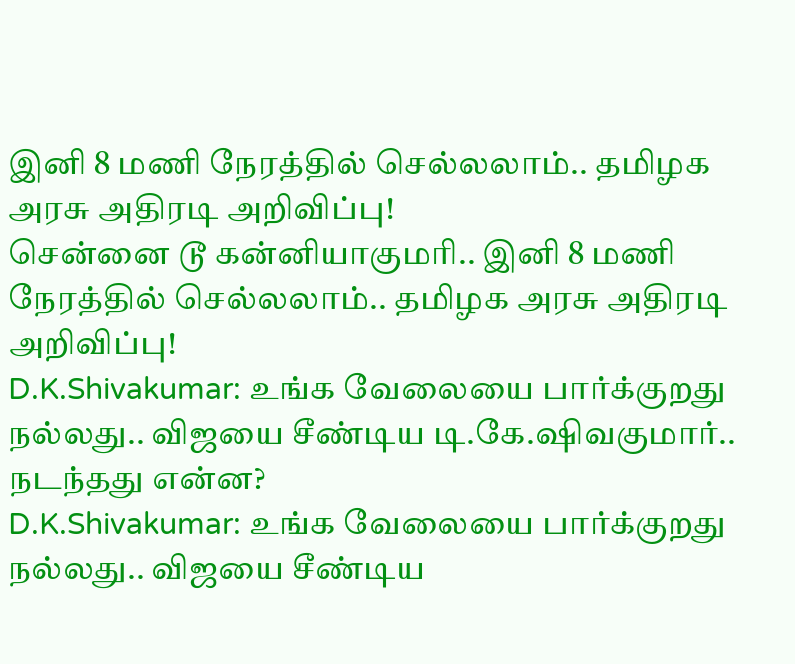இனி 8 மணி நேரத்தில் செல்லலாம்.. தமிழக அரசு அதிரடி அறிவிப்பு!
சென்னை டூ கன்னியாகுமரி.. இனி 8 மணி நேரத்தில் செல்லலாம்.. தமிழக அரசு அதிரடி அறிவிப்பு!
D.K.Shivakumar: உங்க வேலையை பார்க்குறது நல்லது.. விஜயை சீண்டிய டி.கே.ஷிவகுமார்.. நடந்தது என்ன?
D.K.Shivakumar: உங்க வேலையை பார்க்குறது நல்லது.. விஜயை சீண்டிய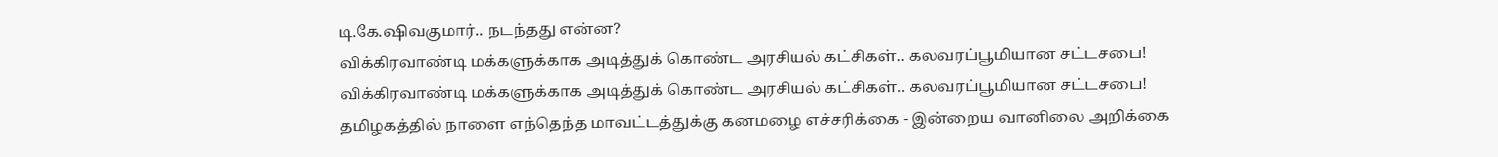டி.கே.ஷிவகுமார்.. நடந்தது என்ன?
விக்கிரவாண்டி மக்களுக்காக அடித்துக் கொண்ட அரசியல் கட்சிகள்.. கலவரப்பூமியான சட்டசபை!
விக்கிரவாண்டி மக்களுக்காக அடித்துக் கொண்ட அரசியல் கட்சிகள்.. கலவரப்பூமியான சட்டசபை!
தமிழகத்தில் நாளை எந்தெந்த மாவட்டத்துக்கு கனமழை எச்சரிக்கை - இன்றைய வானிலை அறிக்கை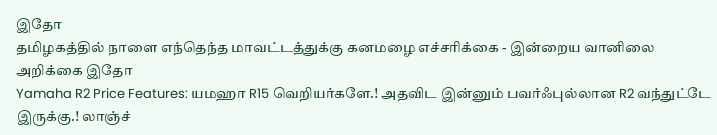இதோ
தமிழகத்தில் நாளை எந்தெந்த மாவட்டத்துக்கு கனமழை எச்சரிக்கை - இன்றைய வானிலை அறிக்கை இதோ
Yamaha R2 Price Features: யமஹா R15 வெறியர்களே.! அதவிட இன்னும் பவர்ஃபுல்லான R2 வந்துட்டே இருக்கு.! லாஞ்ச்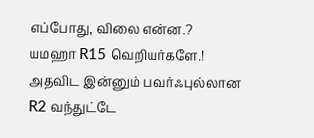எப்போது, விலை என்ன.?
யமஹா R15 வெறியர்களே.! அதவிட இன்னும் பவர்ஃபுல்லான R2 வந்துட்டே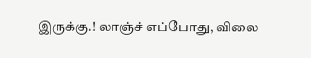இருக்கு.! லாஞ்ச் எப்போது, விலை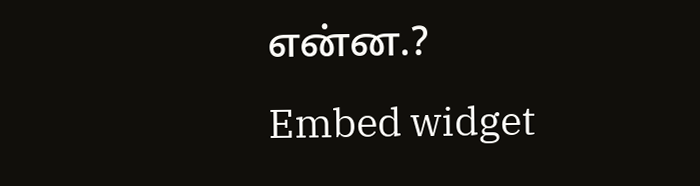என்ன.?
Embed widget